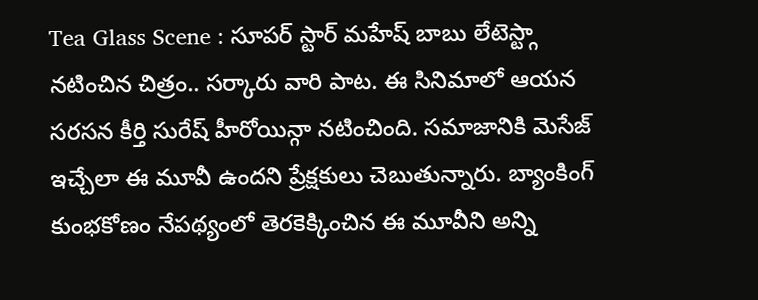Tea Glass Scene : సూపర్ స్టార్ మహేష్ బాబు లేటెస్ట్గా నటించిన చిత్రం.. సర్కారు వారి పాట. ఈ సినిమాలో ఆయన సరసన కీర్తి సురేష్ హీరోయిన్గా నటించింది. సమాజానికి మెసేజ్ ఇచ్చేలా ఈ మూవీ ఉందని ప్రేక్షకులు చెబుతున్నారు. బ్యాంకింగ్ కుంభకోణం నేపథ్యంలో తెరకెక్కించిన ఈ మూవీని అన్ని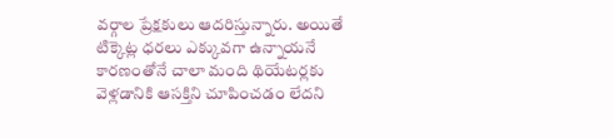వర్గాల ప్రేక్షకులు ఆదరిస్తున్నారు. అయితే టిక్కెట్ల ధరలు ఎక్కువగా ఉన్నాయనే కారణంతోనే చాలా మంది థియేటర్లకు వెళ్లడానికి ఆసక్తిని చూపించడం లేదని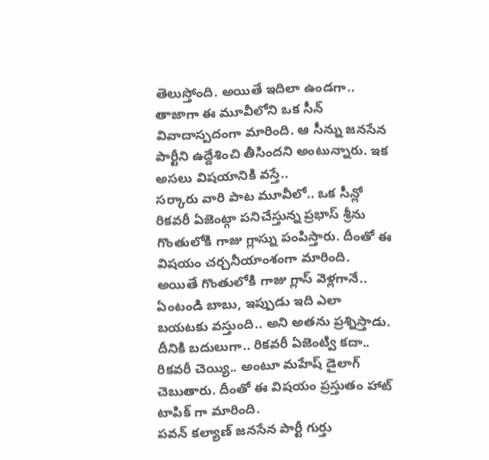తెలుస్తోంది. అయితే ఇదిలా ఉండగా.. తాజాగా ఈ మూవీలోని ఒక సీన్ వివాదాస్పదంగా మారింది. ఆ సీన్ను జనసేన పార్టీని ఉద్దేశించి తీసిందని అంటున్నారు. ఇక అసలు విషయానికి వస్తే..
సర్కారు వారి పాట మూవీలో.. ఒక సీన్లో రికవరీ ఏజెంట్గా పనిచేస్తున్న ప్రభాస్ శ్రీను గొంతులోకి గాజు గ్లాస్ను పంపిస్తారు. దీంతో ఈ విషయం చర్చనీయాంశంగా మారింది. అయితే గొంతులోకి గాజు గ్లాస్ వెళ్లగానే.. ఏంటండి బాబు, ఇప్పుడు ఇది ఎలా బయటకు వస్తుంది.. అని అతను ప్రశ్నిస్తాడు. దీనికి బదులుగా.. రికవరీ ఏజెంట్వి కదా.. రికవరీ చెయ్యి.. అంటూ మహేష్ డైలాగ్ చెబుతారు. దీంతో ఈ విషయం ప్రస్తుతం హాట్ టాపిక్ గా మారింది.
పవన్ కల్యాణ్ జనసేన పార్టీ గుర్తు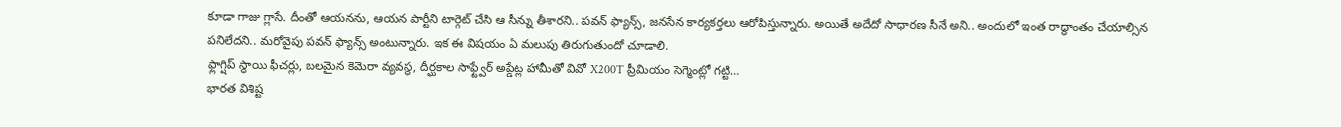కూడా గాజు గ్లాసే. దీంతో ఆయనను, ఆయన పార్టీని టార్గెట్ చేసి ఆ సీన్ను తీశారని.. పవన్ ఫ్యాన్స్, జనసేన కార్యకర్తలు ఆరోపిస్తున్నారు. అయితే అదేదో సాధారణ సీనే అని.. అందులో ఇంత రాద్ధాంతం చేయాల్సిన పనిలేదని.. మరోవైపు పవన్ ఫ్యాన్స్ అంటున్నారు. ఇక ఈ విషయం ఏ మలుపు తిరుగుతుందో చూడాలి.
ఫ్లాగ్షిప్ స్థాయి ఫీచర్లు, బలమైన కెమెరా వ్యవస్థ, దీర్ఘకాల సాఫ్ట్వేర్ అప్డేట్ల హామీతో వివో X200T ప్రీమియం సెగ్మెంట్లో గట్టి…
భారత విశిష్ట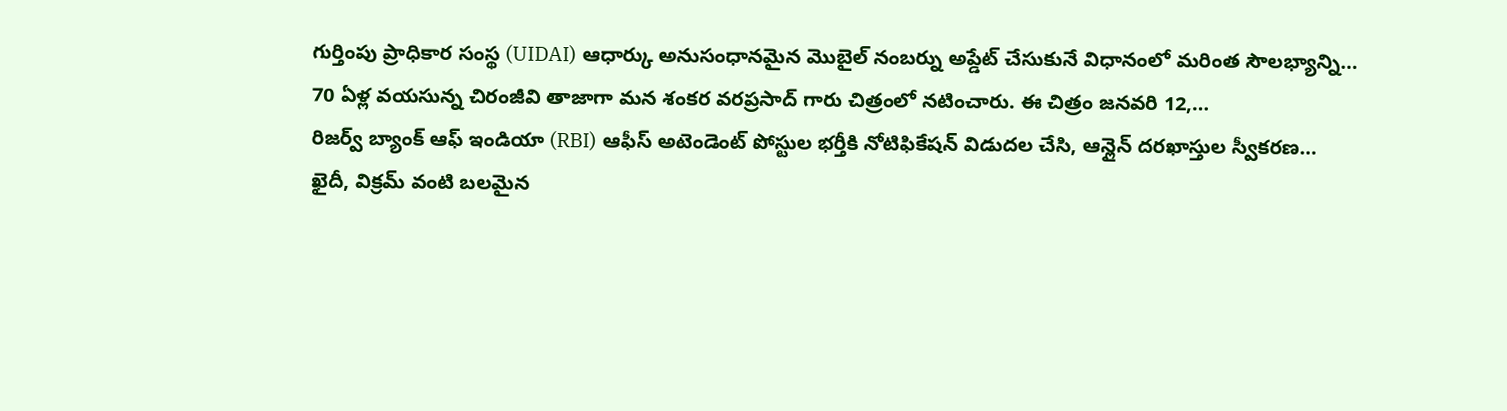గుర్తింపు ప్రాధికార సంస్థ (UIDAI) ఆధార్కు అనుసంధానమైన మొబైల్ నంబర్ను అప్డేట్ చేసుకునే విధానంలో మరింత సౌలభ్యాన్ని…
70 ఏళ్ల వయసున్న చిరంజీవి తాజాగా మన శంకర వరప్రసాద్ గారు చిత్రంలో నటించారు. ఈ చిత్రం జనవరి 12,…
రిజర్వ్ బ్యాంక్ ఆఫ్ ఇండియా (RBI) ఆఫీస్ అటెండెంట్ పోస్టుల భర్తీకి నోటిఫికేషన్ విడుదల చేసి, ఆన్లైన్ దరఖాస్తుల స్వీకరణ…
ఖైదీ, విక్రమ్ వంటి బలమైన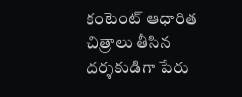కంటెంట్ ఆధారిత చిత్రాలు తీసిన దర్శకుడిగా పేరు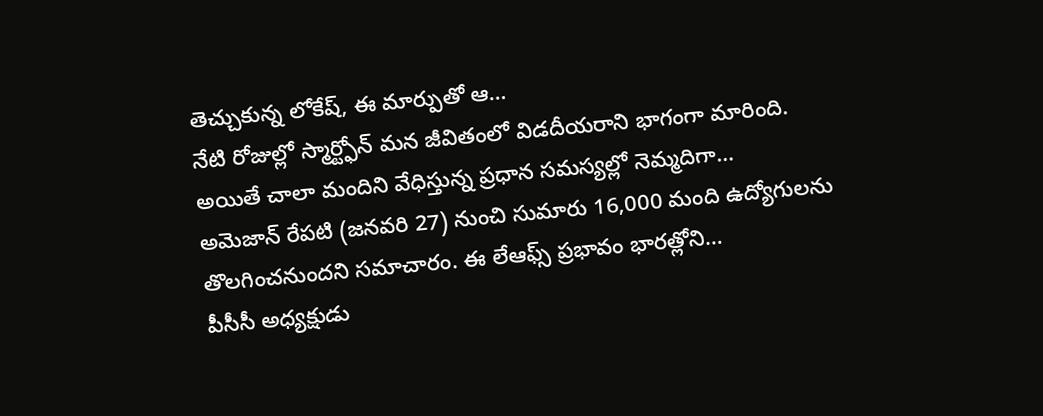తెచ్చుకున్న లోకేష్, ఈ మార్పుతో ఆ…
నేటి రోజుల్లో స్మార్ట్ఫోన్ మన జీవితంలో విడదీయరాని భాగంగా మారింది. అయితే చాలా మందిని వేధిస్తున్న ప్రధాన సమస్యల్లో నెమ్మదిగా…
అమెజాన్ రేపటి (జనవరి 27) నుంచి సుమారు 16,000 మంది ఉద్యోగులను తొలగించనుందని సమాచారం. ఈ లేఆఫ్స్ ప్రభావం భారత్లోని…
పీసీసీ అధ్యక్షుడు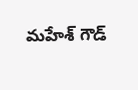మహేశ్ గౌడ్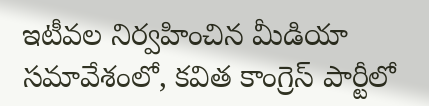ఇటీవల నిర్వహించిన మీడియా సమావేశంలో, కవిత కాంగ్రెస్ పార్టీలో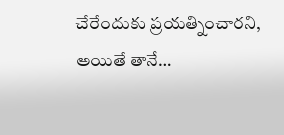చేరేందుకు ప్రయత్నించారని, అయితే తానే…